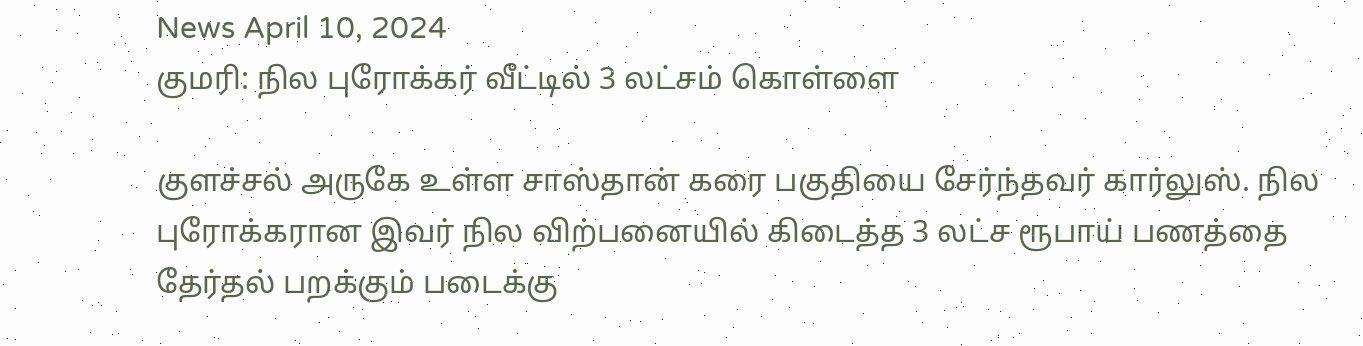News April 10, 2024
குமரி: நில புரோக்கர் வீட்டில் 3 லட்சம் கொள்ளை

குளச்சல் அருகே உள்ள சாஸ்தான் கரை பகுதியை சேர்ந்தவர் கார்லுஸ். நில புரோக்கரான இவர் நில விற்பனையில் கிடைத்த 3 லட்ச ரூபாய் பணத்தை தேர்தல் பறக்கும் படைக்கு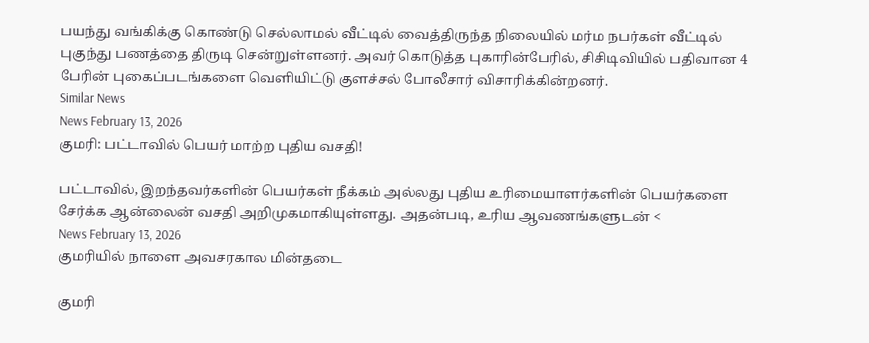பயந்து வங்கிக்கு கொண்டு செல்லாமல் வீட்டில் வைத்திருந்த நிலையில் மர்ம நபர்கள் வீட்டில் புகுந்து பணத்தை திருடி சென்றுள்ளனர். அவர் கொடுத்த புகாரின்பேரில், சிசிடிவியில் பதிவான 4 பேரின் புகைப்படங்களை வெளியிட்டு குளச்சல் போலீசார் விசாரிக்கின்றனர்.
Similar News
News February 13, 2026
குமரி: பட்டாவில் பெயர் மாற்ற புதிய வசதி!

பட்டாவில், இறந்தவர்களின் பெயர்கள் நீக்கம் அல்லது புதிய உரிமையாளர்களின் பெயர்களை சேர்க்க ஆன்லைன் வசதி அறிமுகமாகியுள்ளது. அதன்படி, உரிய ஆவணங்களுடன் <
News February 13, 2026
குமரியில் நாளை அவசரகால மின்தடை

குமரி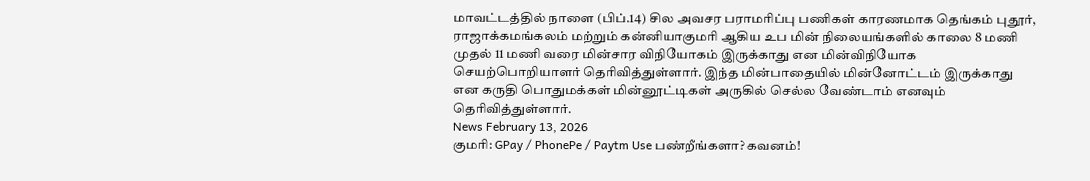மாவட்டத்தில் நாளை (பிப்.14) சில அவசர பராமரிப்பு பணிகள் காரணமாக தெங்கம் புதூர், ராஜாக்கமங்கலம் மற்றும் கன்னியாகுமரி ஆகிய உப மின் நிலையங்களில் காலை 8 மணி முதல் 11 மணி வரை மின்சார விநியோகம் இருக்காது என மின்விநியோக செயற்பொறியாளர் தெரிவித்துள்ளார். இந்த மின்பாதையில் மின்னோட்டம் இருக்காது என கருதி பொதுமக்கள் மின்னூட்டிகள் அருகில் செல்ல வேண்டாம் எனவும் தெரிவித்துள்ளார்.
News February 13, 2026
குமரி: GPay / PhonePe / Paytm Use பண்றீங்களா? கவனம்!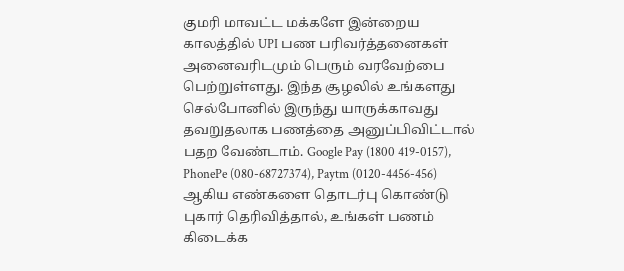குமரி மாவட்ட மக்களே இன்றைய காலத்தில் UPI பண பரிவர்த்தனைகள் அனைவரிடமும் பெரும் வரவேற்பை பெற்றுள்ளது. இந்த சூழலில் உங்களது செல்போனில் இருந்து யாருக்காவது தவறுதலாக பணத்தை அனுப்பிவிட்டால் பதற வேண்டாம். Google Pay (1800 419-0157), PhonePe (080-68727374), Paytm (0120-4456-456) ஆகிய எண்களை தொடர்பு கொண்டு புகார் தெரிவித்தால், உங்கள் பணம் கிடைக்க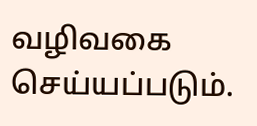வழிவகை செய்யப்படும்.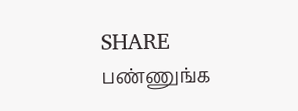SHARE பண்ணுங்க